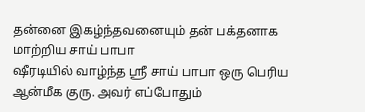தன்னை இகழ்ந்தவனையும் தன் பக்தனாக மாற்றிய சாய் பாபா
ஷீரடியில் வாழ்ந்த ஸ்ரீ சாய் பாபா ஒரு பெரிய ஆன்மீக குரு. அவர் எப்போதும்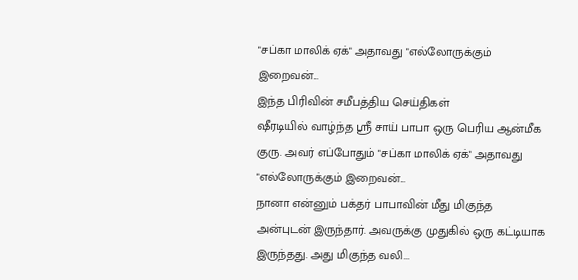"சப்கா மாலிக் ஏக்" அதாவது "எல்லோருக்கும் இறைவன்...
இந்த பிரிவின் சமீபத்திய செய்திகள்
ஷீரடியில் வாழ்ந்த ஸ்ரீ சாய் பாபா ஒரு பெரிய ஆன்மீக குரு. அவர் எப்போதும் "சப்கா மாலிக் ஏக்" அதாவது "எல்லோருக்கும் இறைவன்...
நானா என்னும் பக்தர் பாபாவின் மீது மிகுந்த அன்புடன் இருந்தார். அவருக்கு முதுகில் ஒரு கட்டியாக இருந்தது. அது மிகுந்த வலி...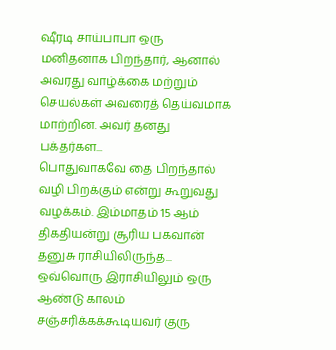ஷீரடி சாய்பாபா ஒரு மனிதனாக பிறந்தார், ஆனால் அவரது வாழ்க்கை மற்றும் செயல்கள் அவரைத் தெய்வமாக மாற்றின. அவர் தனது பக்தர்கள...
பொதுவாகவே தை பிறந்தால் வழி பிறக்கும் என்று கூறுவது வழக்கம். இம்மாதம் 15 ஆம் திகதியன்று சூரிய பகவான் தனுசு ராசியிலிருந்த...
ஒவ்வொரு இராசியிலும் ஒரு ஆண்டு காலம் சஞ்சரிக்கக்கூடியவர் குரு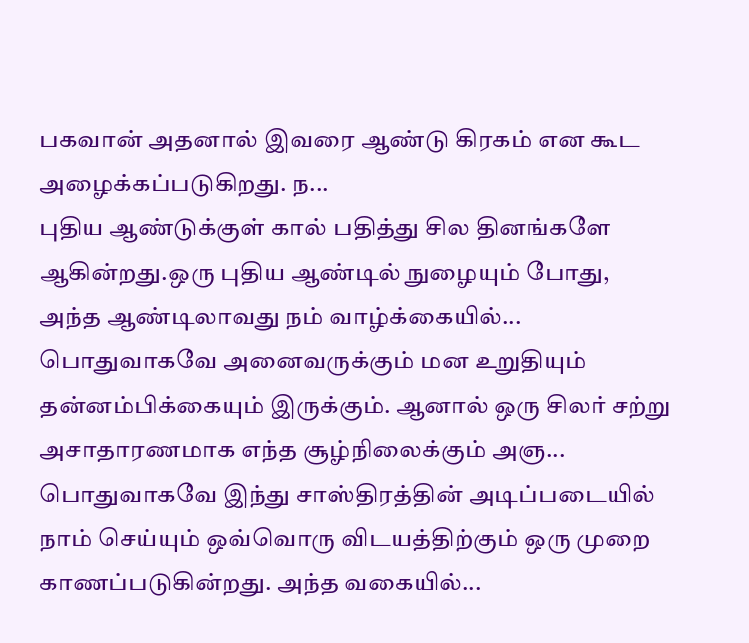பகவான் அதனால் இவரை ஆண்டு கிரகம் என கூட அழைக்கப்படுகிறது. ந...
புதிய ஆண்டுக்குள் கால் பதித்து சில தினங்களே ஆகின்றது.ஒரு புதிய ஆண்டில் நுழையும் போது, அந்த ஆண்டிலாவது நம் வாழ்க்கையில்...
பொதுவாகவே அனைவருக்கும் மன உறுதியும் தன்னம்பிக்கையும் இருக்கும். ஆனால் ஒரு சிலர் சற்று அசாதாரணமாக எந்த சூழ்நிலைக்கும் அஞ...
பொதுவாகவே இந்து சாஸ்திரத்தின் அடிப்படையில் நாம் செய்யும் ஒவ்வொரு விடயத்திற்கும் ஒரு முறை காணப்படுகின்றது. அந்த வகையில்...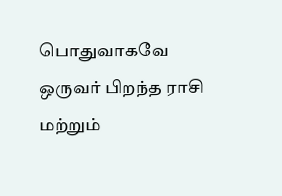பொதுவாகவே ஒருவர் பிறந்த ராசி மற்றும்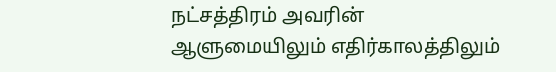நட்சத்திரம் அவரின் ஆளுமையிலும் எதிர்காலத்திலும்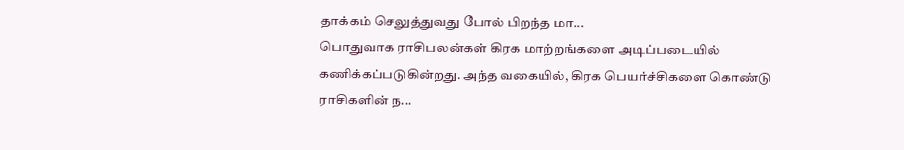தாக்கம் செலுத்துவது போல் பிறந்த மா...
பொதுவாக ராசிபலன்கள் கிரக மாற்றங்களை அடிப்படையில் கணிக்கப்படுகின்றது. அந்த வகையில், கிரக பெயர்ச்சிகளை கொண்டு ராசிகளின் ந...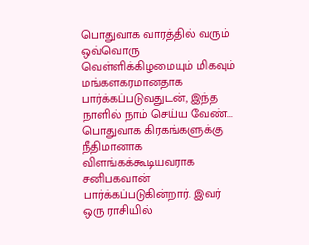பொதுவாக வாரத்தில் வரும் ஒவ்வொரு வெள்ளிக்கிழமையும் மிகவும் மங்களகரமானதாக பார்க்கப்படுவதுடன், இந்த நாளில் நாம் செய்ய வேண்...
பொதுவாக கிரகங்களுக்கு நீதிமானாக விளங்கக்கூடியவராக சனிபகவான் பார்க்கப்படுகின்றார். இவர் ஒரு ராசியில்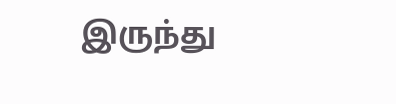இருந்து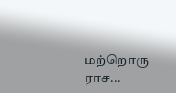மற்றொரு ராச...